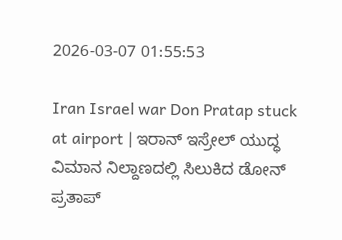2026-03-07 01:55:53

Iran Israel war Don Pratap stuck at airport | ಇರಾನ್ ಇಸ್ರೇಲ್ ಯುದ್ಧ ವಿಮಾನ ನಿಲ್ದಾಣದಲ್ಲಿ ಸಿಲುಕಿದ ಡೋನ್ ಪ್ರತಾಪ್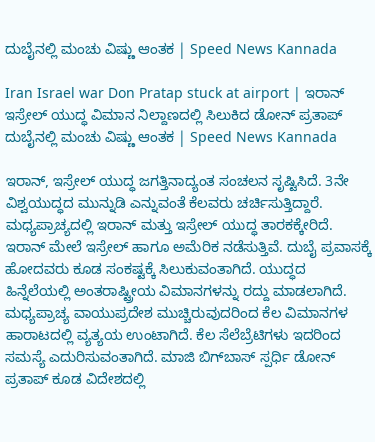ದುಬೈನಲ್ಲಿ ಮಂಚು ವಿಷ್ಣು ಆಂತಕ | Speed News Kannada

Iran Israel war Don Pratap stuck at airport | ಇರಾನ್ ಇಸ್ರೇಲ್ ಯುದ್ಧ ವಿಮಾನ ನಿಲ್ದಾಣದಲ್ಲಿ ಸಿಲುಕಿದ ಡೋನ್ ಪ್ರತಾಪ್ ದುಬೈನಲ್ಲಿ ಮಂಚು ವಿಷ್ಣು ಆಂತಕ | Speed News Kannada

ಇರಾನ್, ಇಸ್ರೇಲ್ ಯುದ್ಧ ಜಗತ್ತಿನಾದ್ಯಂತ ಸಂಚಲನ ಸೃಷ್ಟಿಸಿದೆ. 3ನೇ ವಿಶ್ವಯುದ್ಧದ ಮುನ್ನುಡಿ ಎನ್ನುವಂತೆ ಕೆಲವರು ಚರ್ಚಿಸುತ್ತಿದ್ದಾರೆ. ಮಧ್ಯಪ್ರಾಚ್ಯದಲ್ಲಿ ಇರಾನ್ ಮತ್ತು ಇಸ್ರೇಲ್ ಯುದ್ಧ ತಾರಕಕ್ಕೇರಿದೆ. ಇರಾನ್ ಮೇಲೆ ಇಸ್ರೇಲ್ ಹಾಗೂ ಅಮೆರಿಕ ನಡೆಸುತ್ತಿವೆ. ದುಬೈ ಪ್ರವಾಸಕ್ಕೆ ಹೋದವರು ಕೂಡ ಸಂಕಷ್ಟಕ್ಕೆ ಸಿಲುಕುವಂತಾಗಿದೆ. ಯುದ್ಧದ ಹಿನ್ನೆಲೆಯಲ್ಲಿ ಅಂತರಾಷ್ಟ್ರೀಯ ವಿಮಾನಗಳನ್ನು ರದ್ದು ಮಾಡಲಾಗಿದೆ. ಮಧ್ಯಪ್ರಾಚ್ಯ ವಾಯುಪ್ರದೇಶ ಮುಚ್ಚಿರುವುದರಿಂದ ಕೆಲ ವಿಮಾನಗಳ ಹಾರಾಟದಲ್ಲಿ ವ್ಯತ್ಯಯ ಉಂಟಾಗಿದೆ. ಕೆಲ ಸೆಲೆಬ್ರೆಟಿಗಳು ಇದರಿಂದ ಸಮಸ್ಯೆ ಎದುರಿಸುವಂತಾಗಿದೆ. ಮಾಜಿ ಬಿಗ್‌ಬಾಸ್ ಸ್ಪರ್ಧಿ ಡೋನ್ ಪ್ರತಾಪ್ ಕೂಡ ವಿದೇಶದಲ್ಲಿ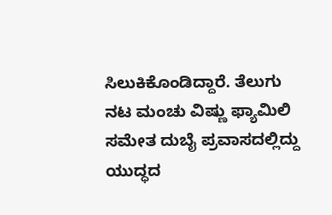ಸಿಲುಕಿಕೊಂಡಿದ್ದಾರೆ. ತೆಲುಗು ನಟ ಮಂಚು ವಿಷ್ಣು ಫ್ಯಾಮಿಲಿ ಸಮೇತ ದುಬೈ ಪ್ರವಾಸದಲ್ಲಿದ್ದು ಯುದ್ಧದ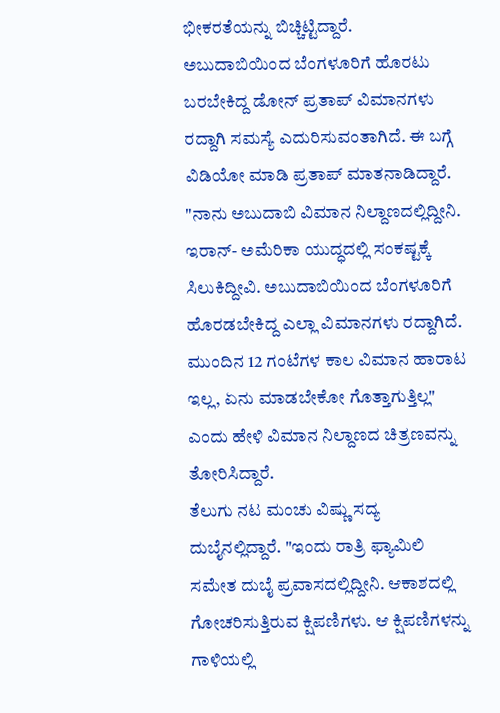ಭೀಕರತೆಯನ್ನು ಬಿಚ್ಚಿಟ್ಟಿದ್ದಾರೆ.
ಅಬುದಾಬಿಯಿಂದ ಬೆಂಗಳೂರಿಗೆ ಹೊರಟು ಬರಬೇಕಿದ್ದ ಡೋನ್ ಪ್ರತಾಪ್ ವಿಮಾನಗಳು ರದ್ದಾಗಿ ಸಮಸ್ಯೆ ಎದುರಿಸುವಂತಾಗಿದೆ. ಈ ಬಗ್ಗೆ ವಿಡಿಯೋ ಮಾಡಿ ಪ್ರತಾಪ್ ಮಾತನಾಡಿದ್ದಾರೆ. "ನಾನು ಅಬುದಾಬಿ ವಿಮಾನ ನಿಲ್ದಾಣದಲ್ಲಿದ್ದೀನಿ. ಇರಾನ್- ಅಮೆರಿಕಾ ಯುದ್ಧದಲ್ಲಿ ಸಂಕಷ್ಟಕ್ಕೆ ಸಿಲುಕಿದ್ದೀವಿ. ಅಬುದಾಬಿಯಿಂದ ಬೆಂಗಳೂರಿಗೆ ಹೊರಡಬೇಕಿದ್ದ ಎಲ್ಲಾ ವಿಮಾನಗಳು ರದ್ದಾಗಿದೆ. ಮುಂದಿನ 12 ಗಂಟೆಗಳ ಕಾಲ ವಿಮಾನ ಹಾರಾಟ ಇಲ್ಲ, ಏನು ಮಾಡಬೇಕೋ ಗೊತ್ತಾಗುತ್ತಿಲ್ಲ" ಎಂದು ಹೇಳಿ ವಿಮಾನ ನಿಲ್ದಾಣದ ಚಿತ್ರಣವನ್ನು ತೋರಿಸಿದ್ದಾರೆ.
ತೆಲುಗು ನಟ ಮಂಚು ವಿಷ್ಣು ಸದ್ಯ ದುಬೈನಲ್ಲಿದ್ದಾರೆ. "ಇಂದು ರಾತ್ರಿ ಫ್ಯಾಮಿಲಿ ಸಮೇತ ದುಬೈ ಪ್ರವಾಸದಲ್ಲಿದ್ದೀನಿ. ಆಕಾಶದಲ್ಲಿ ಗೋಚರಿಸುತ್ತಿರುವ ಕ್ಷಿಪಣಿಗಳು. ಆ ಕ್ಷಿಪಣಿಗಳನ್ನು ಗಾಳಿಯಲ್ಲಿ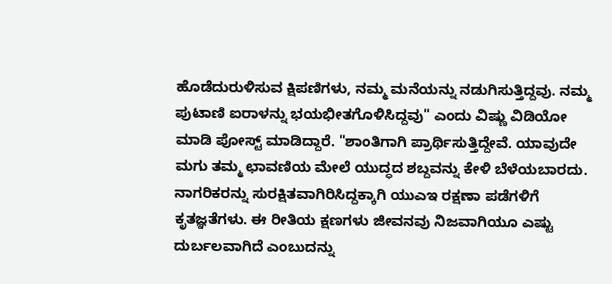ಹೊಡೆದುರುಳಿಸುವ ಕ್ಷಿಪಣಿಗಳು, ನಮ್ಮ ಮನೆಯನ್ನು ನಡುಗಿಸುತ್ತಿದ್ದವು. ನಮ್ಮ ಪುಟಾಣಿ ಐರಾಳನ್ನು ಭಯಭೀತಗೊಳಿಸಿದ್ದವು" ಎಂದು ವಿಷ್ಣು ವಿಡಿಯೋ ಮಾಡಿ ಪೋಸ್ಟ್ ಮಾಡಿದ್ದಾರೆ. "ಶಾಂತಿಗಾಗಿ ಪ್ರಾರ್ಥಿಸುತ್ತಿದ್ದೇವೆ. ಯಾವುದೇ ಮಗು ತಮ್ಮ ಛಾವಣಿಯ ಮೇಲೆ ಯುದ್ಧದ ಶಬ್ದವನ್ನು ಕೇಳಿ ಬೆಳೆಯಬಾರದು. ನಾಗರಿಕರನ್ನು ಸುರಕ್ಷಿತವಾಗಿರಿಸಿದ್ದಕ್ಕಾಗಿ ಯುಎಇ ರಕ್ಷಣಾ ಪಡೆಗಳಿಗೆ ಕೃತಜ್ಞತೆಗಳು. ಈ ರೀತಿಯ ಕ್ಷಣಗಳು ಜೀವನವು ನಿಜವಾಗಿಯೂ ಎಷ್ಟು ದುರ್ಬಲವಾಗಿದೆ ಎಂಬುದನ್ನು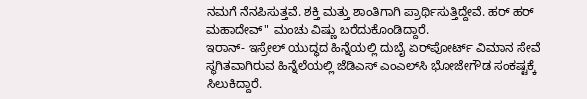ನಮಗೆ ನೆನಪಿಸುತ್ತವೆ. ಶಕ್ತಿ ಮತ್ತು ಶಾಂತಿಗಾಗಿ ಪ್ರಾರ್ಥಿಸುತ್ತಿದ್ದೇವೆ. ಹರ್ ಹರ್ ಮಹಾದೇವ್" ಮಂಚು ವಿಷ್ಣು ಬರೆದುಕೊಂಡಿದ್ದಾರೆ.
ಇರಾನ್- ಇಸ್ರೇಲ್ ಯುದ್ಧದ ಹಿನ್ನೆಯಲ್ಲಿ ದುಬೈ ಏರ್‌ಪೋರ್ಟ್ ವಿಮಾನ ಸೇವೆ ಸ್ಥಗಿತವಾಗಿರುವ ಹಿನ್ನೆಲೆಯಲ್ಲಿ ಜೆಡಿಎಸ್ ಎಂಎಲ್‌ಸಿ ಭೋಜೇಗೌಡ ಸಂಕಷ್ಟಕ್ಕೆ ಸಿಲುಕಿದ್ದಾರೆ.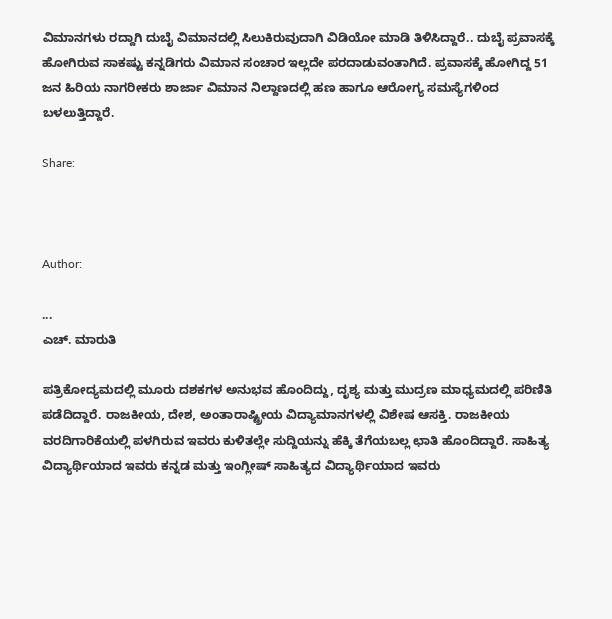ವಿಮಾನಗಳು ರದ್ದಾಗಿ ದುಬೈ ವಿಮಾನದಲ್ಲಿ ಸಿಲುಕಿರುವುದಾಗಿ ವಿಡಿಯೋ ಮಾಡಿ ತಿಳಿಸಿದ್ದಾರೆ.. ದುಬೈ ಪ್ರವಾಸಕ್ಕೆ ಹೋಗಿರುವ ಸಾಕಷ್ಟು ಕನ್ನಡಿಗರು ವಿಮಾನ ಸಂಚಾರ ಇಲ್ಲದೇ ಪರದಾಡುವಂತಾಗಿದೆ. ಪ್ರವಾಸಕ್ಕೆ ಹೋಗಿದ್ದ 51 ಜನ ಹಿರಿಯ ನಾಗರೀಕರು ಶಾರ್ಜಾ ವಿಮಾನ ನಿಲ್ದಾಣದಲ್ಲಿ ಹಣ ಹಾಗೂ ಆರೋಗ್ಯ ಸಮಸ್ಯೆಗಳಿಂದ ಬಳಲುತ್ತಿದ್ದಾರೆ.

Share:



Author:

...
ಎಚ್‌. ಮಾರುತಿ

ಪತ್ರಿಕೋದ್ಯಮದಲ್ಲಿ ಮೂರು ದಶಕಗಳ ಅನುಭವ ಹೊಂದಿದ್ದು, ದೃಶ್ಯ ಮತ್ತು ಮುದ್ರಣ ಮಾಧ್ಯಮದಲ್ಲಿ ಪರಿಣಿತಿ ಪಡೆದಿದ್ದಾರೆ. ರಾಜಕೀಯ, ದೇಶ, ಅಂತಾರಾಷ್ಟ್ರೀಯ ವಿದ್ಯಾಮಾನಗಳಲ್ಲಿ ವಿಶೇಷ ಆಸಕ್ತಿ. ರಾಜಕೀಯ ವರದಿಗಾರಿಕೆಯಲ್ಲಿ ಪಳಗಿರುವ ಇವರು ಕುಳಿತಲ್ಲೇ ಸುದ್ದಿಯನ್ನು ಹೆಕ್ಕಿ ತೆಗೆಯಬಲ್ಲ ಛಾತಿ ಹೊಂದಿದ್ದಾರೆ. ಸಾಹಿತ್ಯ ವಿದ್ಯಾರ್ಥಿಯಾದ ಇವರು ಕನ್ನಡ ಮತ್ತು ಇಂಗ್ಲೀಷ್‌ ಸಾಹಿತ್ಯದ ವಿದ್ಯಾರ್ಥಿಯಾದ ಇವರು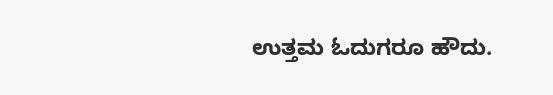ಉತ್ತಮ ಓದುಗರೂ ಹೌದು.